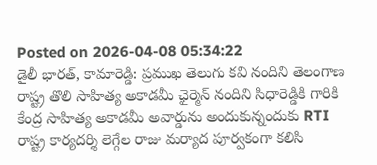Posted on 2026-04-08 05:34:22
డైలీ భారత్, కామారెడ్డి: ప్రముఖ తెలుగు కవి నందిని తెలంగాణ రాష్ట్ర తొలి సాహిత్య అకాడమీ ఛైర్మెన్ నందిని సిధారెడ్డికి గారికి కేంద్ర సాహిత్య అకాడమీ అవార్డును అందుకున్నందుకు RTI రాష్ట్ర కార్యదర్శి లెగ్గేల రాజు మర్యాద పూర్వకంగా కలిసి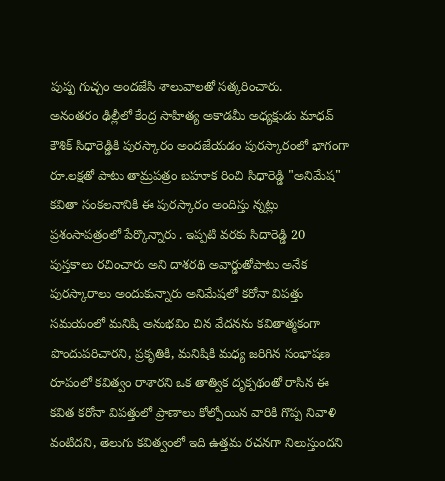పుష్ప గుచ్చం అందజేసి శాలువాలతో సత్కరించారు.
అనంతరం ఢిల్లీలో కేంద్ర సాహిత్య అకాడమీ అధ్యక్షుడు మాధవ్ కౌశిక్ సిధారెడ్డికి పురస్కారం అందజేయడం పురస్కారంలో భాగంగా రూ.లక్షతో పాటు తామ్రపత్రం బహూక రించి సిధారెడ్డి "అనిమేష" కవితా సంకలనానికి ఈ పురస్కారం అందిస్తు న్నట్లు ప్రశంసాపత్రంలో పేర్కొన్నారు . ఇప్పటి వరకు సిదారెడ్డి 20 పుస్తకాలు రచించారు అని దాశరథి అవార్డుతోపాటు అనేక పురస్కారాలు అందుకున్నారు అనిమేషలో కరోనా విపత్తు సమయంలో మనిషి అనుభవిం చిన వేదనను కవితాత్మకంగా పొందుపరిచారని, ప్రకృతికి, మనిషికి మధ్య జరిగిన సంభాషణ రూపంలో కవిత్వం రాశారని ఒక తాత్విక దృక్పథంతో రాసిన ఈ కవిత కరోనా విపత్తులో ప్రాణాలు కోల్పోయిన వారికి గొప్ప నివాళి వంటిదని, తెలుగు కవిత్వంలో ఇది ఉత్తమ రచనగా నిలుస్తుందని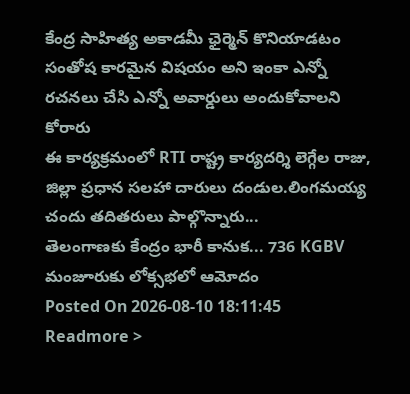కేంద్ర సాహిత్య అకాడమీ ఛైర్మెన్ కొనియాడటం సంతోష కారమైన విషయం అని ఇంకా ఎన్నో రచనలు చేసి ఎన్నో అవార్డులు అందుకోవాలని కోరారు
ఈ కార్యక్రమంలో RTI రాష్ట్ర కార్యదర్శి లెగ్గేల రాజు, జిల్లా ప్రధాన సలహా దారులు దండుల.లింగమయ్య చందు తదితరులు పాల్గొన్నారు...
తెలంగాణకు కేంద్రం భారీ కానుక... 736 KGBV మంజూరుకు లోక్సభలో ఆమోదం
Posted On 2026-08-10 18:11:45
Readmore >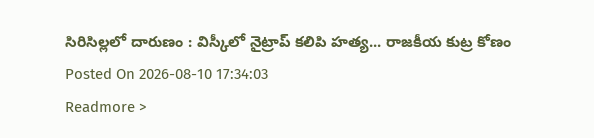సిరిసిల్లలో దారుణం : విస్కీలో నైట్రాప్ కలిపి హత్య... రాజకీయ కుట్ర కోణం
Posted On 2026-08-10 17:34:03
Readmore >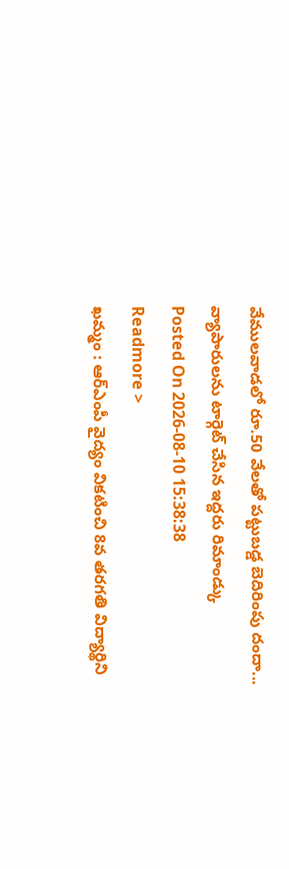వేములవాడలో రూ.50 వేలతో పట్టుబడ్డ బెదిరింపు దందా... వ్యాపారులను టార్గెట్ చేసిన ఇద్దరు రిమాండ్కు
Posted On 2026-08-10 15:38:38
Readmore >
ఖమ్మం : ఆర్ఎంపీ వైద్యం వికటించి 8వ తరగతి విద్యార్థిని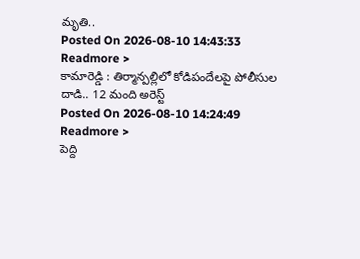మృతి..
Posted On 2026-08-10 14:43:33
Readmore >
కామారెడ్డి : తిర్మాన్పల్లిలో కోడిపందేలపై పోలీసుల దాడి.. 12 మంది అరెస్ట్
Posted On 2026-08-10 14:24:49
Readmore >
పెద్ది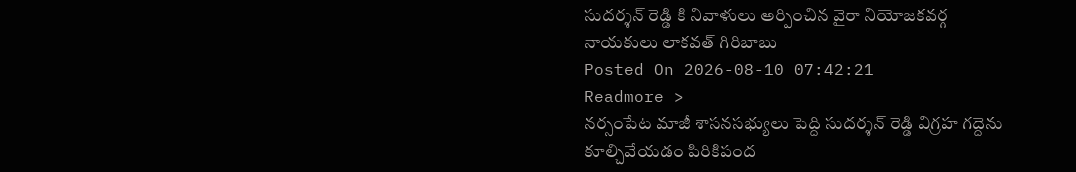సుదర్శన్ రెడ్డి కి నివాళులు అర్పించిన వైరా నియోజకవర్గ నాయకులు లాకవత్ గిరిబాబు
Posted On 2026-08-10 07:42:21
Readmore >
నర్సంపేట మాజీ శాసనసభ్యులు పెద్ది సుదర్శన్ రెడ్డి విగ్రహ గద్దెను కూల్చివేయడం పిరికిపంద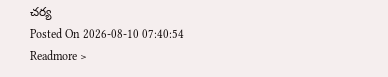చర్య
Posted On 2026-08-10 07:40:54
Readmore >